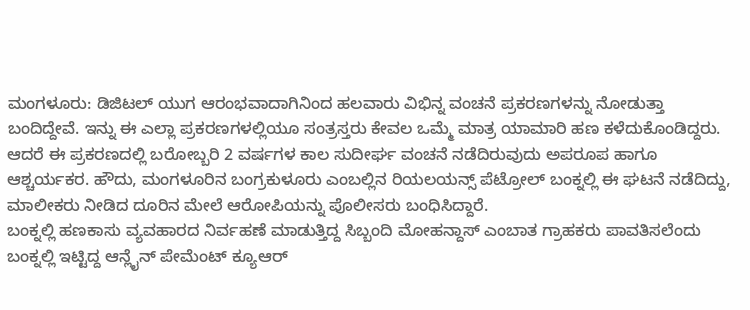ಮಂಗಳೂರು: ಡಿಜಿಟಲ್ ಯುಗ ಆರಂಭವಾದಾಗಿನಿಂದ ಹಲವಾರು ವಿಭಿನ್ನ ವಂಚನೆ ಪ್ರಕರಣಗಳನ್ನು ನೋಡುತ್ತಾ ಬಂದಿದ್ದೇವೆ. ಇನ್ನು ಈ ಎಲ್ಲಾ ಪ್ರಕರಣಗಳಲ್ಲಿಯೂ ಸಂತ್ರಸ್ತರು ಕೇವಲ ಒಮ್ಮೆ ಮಾತ್ರ ಯಾಮಾರಿ ಹಣ ಕಳೆದುಕೊಂಡಿದ್ದರು.
ಆದರೆ ಈ ಪ್ರಕರಣದಲ್ಲಿ ಬರೋಬ್ಬರಿ 2 ವರ್ಷಗಳ ಕಾಲ ಸುದೀರ್ಘ ವಂಚನೆ ನಡೆದಿರುವುದು ಅಪರೂಪ ಹಾಗೂ ಆಶ್ಚರ್ಯಕರ. ಹೌದು, ಮಂಗಳೂರಿನ ಬಂಗ್ರಕುಳೂರು ಎಂಬಲ್ಲಿನ ರಿಯಲಯನ್ಸ್ ಪೆಟ್ರೋಲ್ ಬಂಕ್ನಲ್ಲಿ ಈ ಘಟನೆ ನಡೆದಿದ್ದು, ಮಾಲೀಕರು ನೀಡಿದ ದೂರಿನ ಮೇಲೆ ಆರೋಪಿಯನ್ನು ಪೊಲೀಸರು ಬಂಧಿಸಿದ್ದಾರೆ.
ಬಂಕ್ನಲ್ಲಿ ಹಣಕಾಸು ವ್ಯವಹಾರದ ನಿರ್ವಹಣೆ ಮಾಡುತ್ತಿದ್ದ ಸಿಬ್ಬಂದಿ ಮೋಹನ್ದಾಸ್ ಎಂಬಾತ ಗ್ರಾಹಕರು ಪಾವತಿಸಲೆಂದು ಬಂಕ್ನಲ್ಲಿ ಇಟ್ಟಿದ್ದ ಆನ್ಲೈನ್ ಪೇಮೆಂಟ್ ಕ್ಯೂಆರ್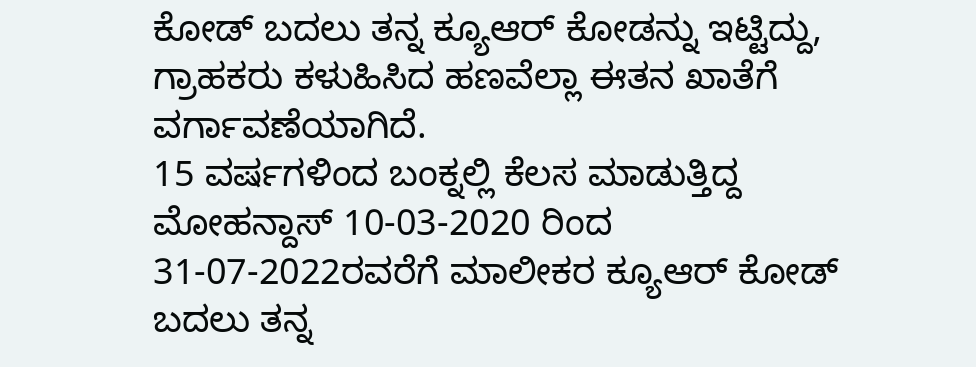ಕೋಡ್ ಬದಲು ತನ್ನ ಕ್ಯೂಆರ್ ಕೋಡನ್ನು ಇಟ್ಟಿದ್ದು, ಗ್ರಾಹಕರು ಕಳುಹಿಸಿದ ಹಣವೆಲ್ಲಾ ಈತನ ಖಾತೆಗೆ ವರ್ಗಾವಣೆಯಾಗಿದೆ.
15 ವರ್ಷಗಳಿಂದ ಬಂಕ್ನಲ್ಲಿ ಕೆಲಸ ಮಾಡುತ್ತಿದ್ದ ಮೋಹನ್ದಾಸ್ 10-03-2020 ರಿಂದ 31-07-2022ರವರೆಗೆ ಮಾಲೀಕರ ಕ್ಯೂಆರ್ ಕೋಡ್ ಬದಲು ತನ್ನ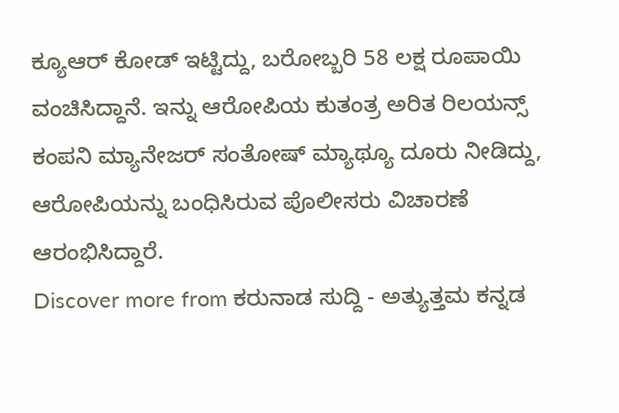ಕ್ಯೂಆರ್ ಕೋಡ್ ಇಟ್ಟಿದ್ದು, ಬರೋಬ್ಬರಿ 58 ಲಕ್ಷ ರೂಪಾಯಿ ವಂಚಿಸಿದ್ದಾನೆ. ಇನ್ನು ಆರೋಪಿಯ ಕುತಂತ್ರ ಅರಿತ ರಿಲಯನ್ಸ್ ಕಂಪನಿ ಮ್ಯಾನೇಜರ್ ಸಂತೋಷ್ ಮ್ಯಾಥ್ಯೂ ದೂರು ನೀಡಿದ್ದು, ಆರೋಪಿಯನ್ನು ಬಂಧಿಸಿರುವ ಪೊಲೀಸರು ವಿಚಾರಣೆ ಆರಂಭಿಸಿದ್ದಾರೆ.
Discover more from ಕರುನಾಡ ಸುದ್ದಿ - ಅತ್ಯುತ್ತಮ ಕನ್ನಡ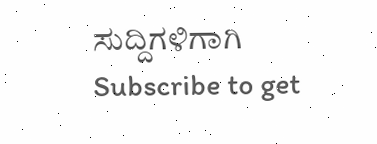ಸುದ್ದಿಗಳಿಗಾಗಿ
Subscribe to get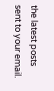the latest posts sent to your email.